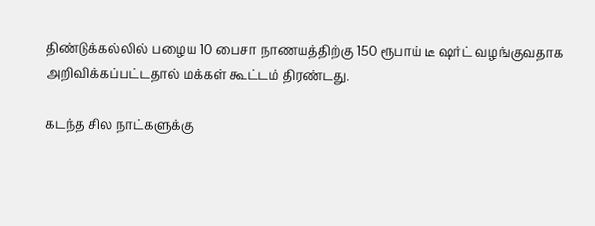திண்டுக்கல்லில் பழைய 10 பைசா நாணயத்திற்கு 150 ரூபாய் டீ ஷர்ட் வழங்குவதாக அறிவிக்கப்பட்டதால் மக்கள் கூட்டம் திரண்டது.

கடந்த சில நாட்களுக்கு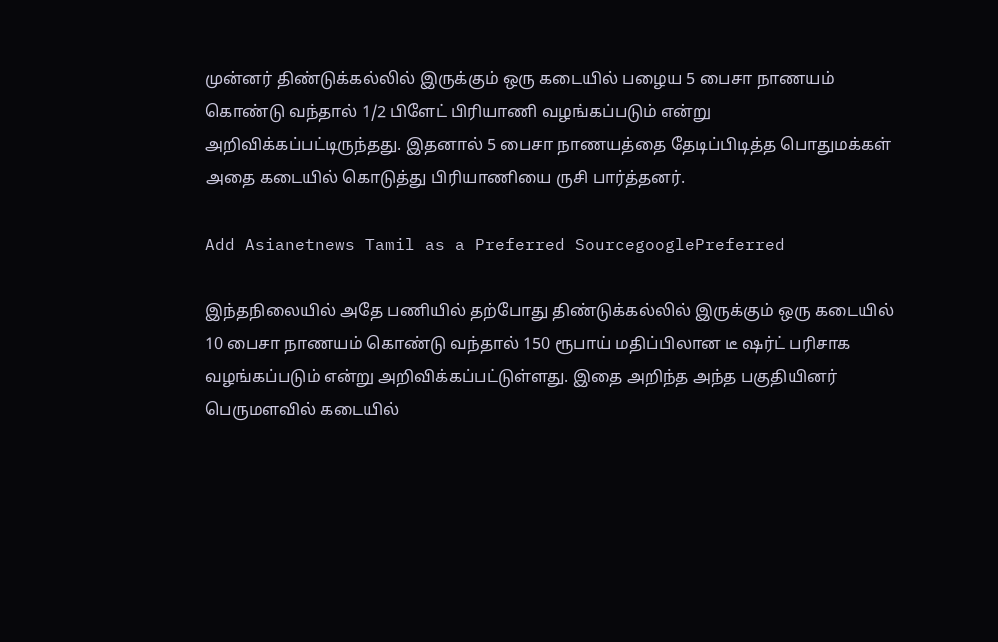முன்னர் திண்டுக்கல்லில் இருக்கும் ஒரு கடையில் பழைய 5 பைசா நாணயம் கொண்டு வந்தால் 1/2 பிளேட் பிரியாணி வழங்கப்படும் என்று அறிவிக்கப்பட்டிருந்தது. இதனால் 5 பைசா நாணயத்தை தேடிப்பிடித்த பொதுமக்கள் அதை கடையில் கொடுத்து பிரியாணியை ருசி பார்த்தனர்.

Add Asianetnews Tamil as a Preferred SourcegooglePreferred

இந்தநிலையில் அதே பணியில் தற்போது திண்டுக்கல்லில் இருக்கும் ஒரு கடையில் 10 பைசா நாணயம் கொண்டு வந்தால் 150 ரூபாய் மதிப்பிலான டீ ஷர்ட் பரிசாக வழங்கப்படும் என்று அறிவிக்கப்பட்டுள்ளது. இதை அறிந்த அந்த பகுதியினர் பெருமளவில் கடையில்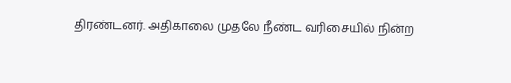திரண்டனர். அதிகாலை முதலே நீண்ட வரிசையில் நின்ற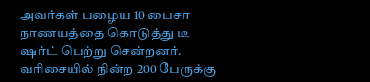அவர்கள் பழைய 10 பைசா நாணயத்தை கொடுத்து டீ ஷர்ட் பெற்று சென்றனர். வரிசையில் நின்ற 200 பேருக்கு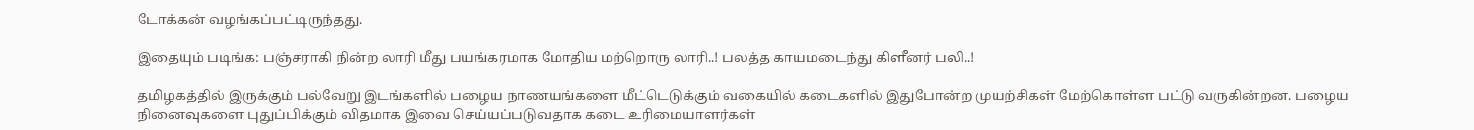டோக்கன் வழங்கப்பட்டிருந்தது.

இதையும் படிங்க: பஞ்சராகி நின்ற லாரி மீது பயங்கரமாக மோதிய மற்றொரு லாரி..! பலத்த காயமடைந்து கிளீனர் பலி..!

தமிழகத்தில் இருக்கும் பல்வேறு இடங்களில் பழைய நாணயங்களை மீட்டெடுக்கும் வகையில் கடைகளில் இதுபோன்ற முயற்சிகள் மேற்கொள்ள பட்டு வருகின்றன. பழைய நினைவுகளை புதுப்பிக்கும் விதமாக இவை செய்யப்படுவதாக கடை உரிமையாளர்கள்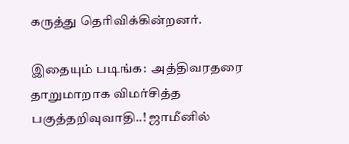கருத்து தெரிவிக்கின்றனர்.

இதையும் படிங்க:  அத்திவரதரை தாறுமாறாக விமர்சித்த பகுத்தறிவுவாதி..! ஜாமீனில்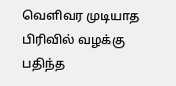வெளிவர முடியாத பிரிவில் வழக்கு பதிந்த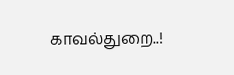காவல்துறை..!